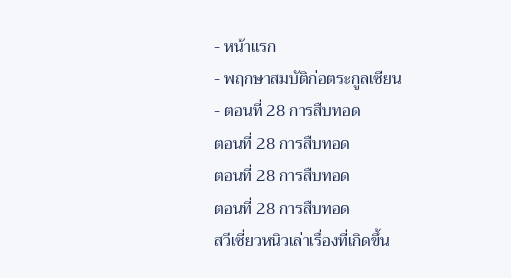- หน้าแรก
- พฤกษาสมบัติก่อตระกูลเซียน
- ตอนที่ 28 การสืบทอด
ตอนที่ 28 การสืบทอด
ตอนที่ 28 การสืบทอด
ตอนที่ 28 การสืบทอด
สวีเซี่ยวหนิวเล่าเรื่องที่เกิดขึ้น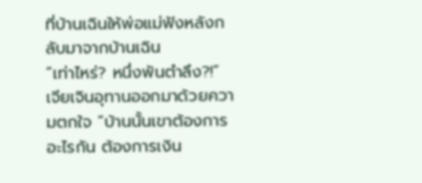ที่บ้านเฉินให้พ่อแม่ฟังหลังกลับมาจากบ้านเฉิน
“เท่าไหร่? หนึ่งพันตำลึง?!”
เจียเจินอุทานออกมาด้วยความตกใจ “บ้านนั้นเขาต้องการอะไรกัน ต้องการเงิน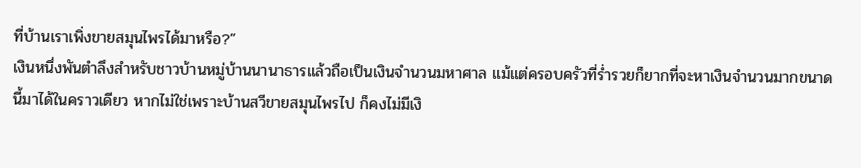ที่บ้านเราเพิ่งขายสมุนไพรได้มาหรือ?”
เงินหนึ่งพันตำลึงสำหรับชาวบ้านหมู่บ้านนานาธารแล้วถือเป็นเงินจำนวนมหาศาล แม้แต่ครอบครัวที่ร่ำรวยก็ยากที่จะหาเงินจำนวนมากขนาดนี้มาได้ในคราวเดียว หากไม่ใช่เพราะบ้านสวีขายสมุนไพรไป ก็คงไม่มีเงิ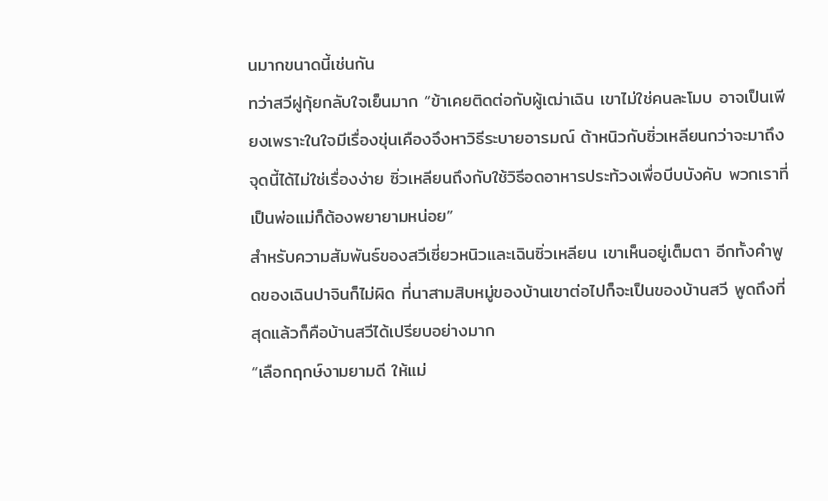นมากขนาดนี้เช่นกัน
ทว่าสวีฝูกุ้ยกลับใจเย็นมาก “ข้าเคยติดต่อกับผู้เฒ่าเฉิน เขาไม่ใช่คนละโมบ อาจเป็นเพียงเพราะในใจมีเรื่องขุ่นเคืองจึงหาวิธีระบายอารมณ์ ต้าหนิวกับซิ่วเหลียนกว่าจะมาถึงจุดนี้ได้ไม่ใช่เรื่องง่าย ซิ่วเหลียนถึงกับใช้วิธีอดอาหารประท้วงเพื่อบีบบังคับ พวกเราที่เป็นพ่อแม่ก็ต้องพยายามหน่อย”
สำหรับความสัมพันธ์ของสวีเซี่ยวหนิวและเฉินซิ่วเหลียน เขาเห็นอยู่เต็มตา อีกทั้งคำพูดของเฉินปาจินก็ไม่ผิด ที่นาสามสิบหมู่ของบ้านเขาต่อไปก็จะเป็นของบ้านสวี พูดถึงที่สุดแล้วก็คือบ้านสวีได้เปรียบอย่างมาก
“เลือกฤกษ์งามยามดี ให้แม่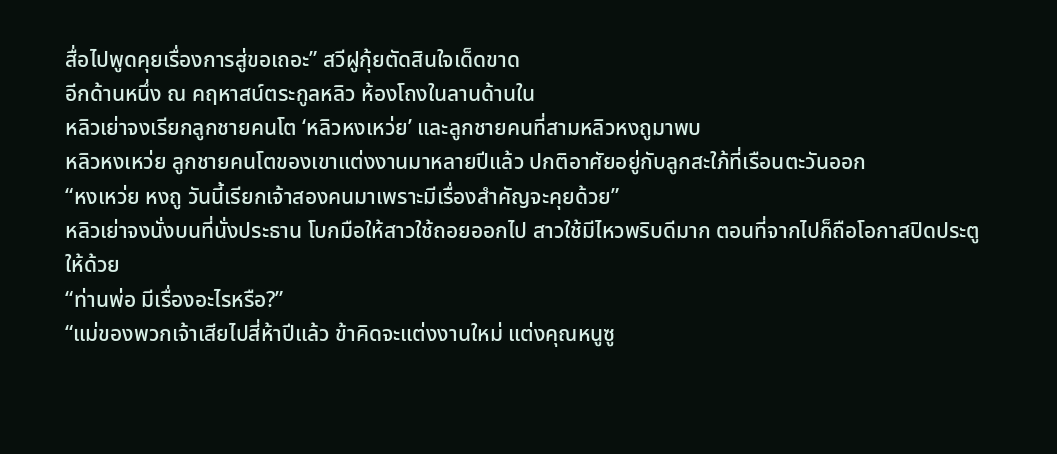สื่อไปพูดคุยเรื่องการสู่ขอเถอะ” สวีฝูกุ้ยตัดสินใจเด็ดขาด
อีกด้านหนึ่ง ณ คฤหาสน์ตระกูลหลิว ห้องโถงในลานด้านใน
หลิวเย่าจงเรียกลูกชายคนโต ‘หลิวหงเหว่ย’ และลูกชายคนที่สามหลิวหงถูมาพบ
หลิวหงเหว่ย ลูกชายคนโตของเขาแต่งงานมาหลายปีแล้ว ปกติอาศัยอยู่กับลูกสะใภ้ที่เรือนตะวันออก
“หงเหว่ย หงถู วันนี้เรียกเจ้าสองคนมาเพราะมีเรื่องสำคัญจะคุยด้วย”
หลิวเย่าจงนั่งบนที่นั่งประธาน โบกมือให้สาวใช้ถอยออกไป สาวใช้มีไหวพริบดีมาก ตอนที่จากไปก็ถือโอกาสปิดประตูให้ด้วย
“ท่านพ่อ มีเรื่องอะไรหรือ?”
“แม่ของพวกเจ้าเสียไปสี่ห้าปีแล้ว ข้าคิดจะแต่งงานใหม่ แต่งคุณหนูซู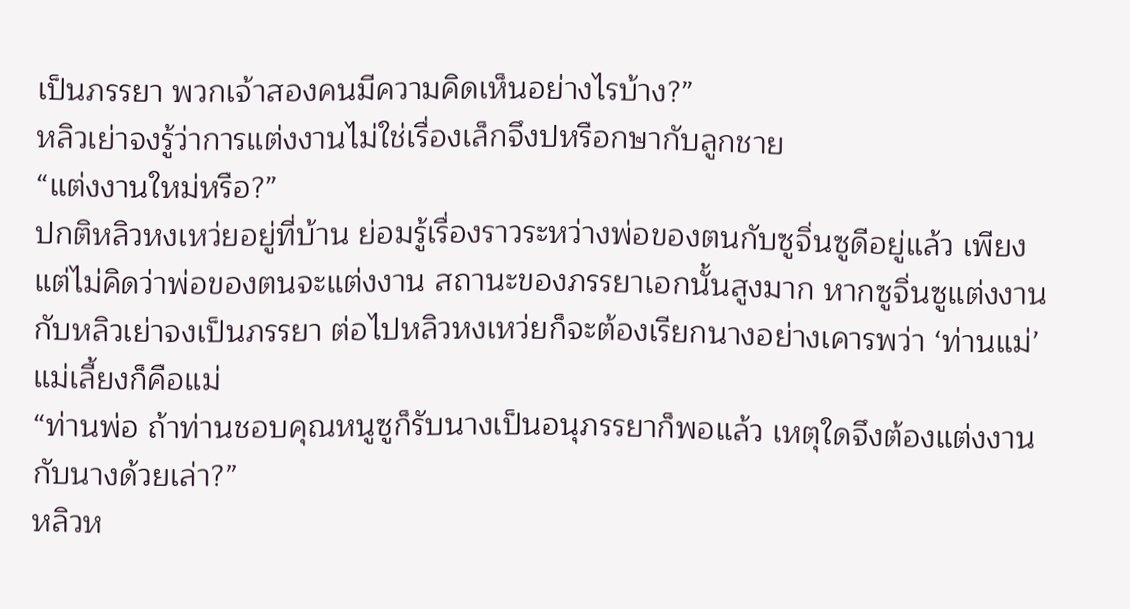เป็นภรรยา พวกเจ้าสองคนมีความคิดเห็นอย่างไรบ้าง?”
หลิวเย่าจงรู้ว่าการแต่งงานไม่ใช่เรื่องเล็กจึงปหรือกษากับลูกชาย
“แต่งงานใหม่หรือ?”
ปกติหลิวหงเหว่ยอยู่ที่บ้าน ย่อมรู้เรื่องราวระหว่างพ่อของตนกับซูจิ่นซูดีอยู่แล้ว เพียงแต่ไม่คิดว่าพ่อของตนจะแต่งงาน สถานะของภรรยาเอกนั้นสูงมาก หากซูจิ่นซูแต่งงานกับหลิวเย่าจงเป็นภรรยา ต่อไปหลิวหงเหว่ยก็จะต้องเรียกนางอย่างเคารพว่า ‘ท่านแม่’
แม่เลี้ยงก็คือแม่
“ท่านพ่อ ถ้าท่านชอบคุณหนูซูก็รับนางเป็นอนุภรรยาก็พอแล้ว เหตุใดจึงต้องแต่งงานกับนางด้วยเล่า?”
หลิวห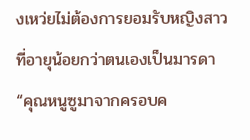งเหว่ยไม่ต้องการยอมรับหญิงสาวที่อายุน้อยกว่าตนเองเป็นมารดา
“คุณหนูซูมาจากครอบค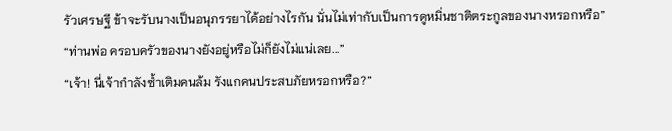รัวเศรษฐี ข้าจะรับนางเป็นอนุภรรยาได้อย่างไรกัน นั่นไม่เท่ากับเป็นการดูหมิ่นชาติตระกูลของนางหรอกหรือ”
“ท่านพ่อ ครอบครัวของนางยังอยู่หรือไม่ก็ยังไม่แน่เลย...”
“เจ้า! นี่เจ้ากำลังซ้ำเติมคนล้ม รังแกคนประสบภัยหรอกหรือ?”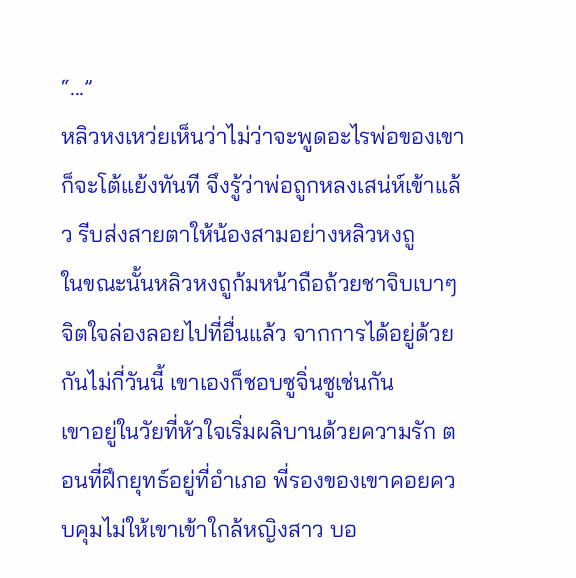“...”
หลิวหงเหว่ยเห็นว่าไม่ว่าจะพูดอะไรพ่อของเขาก็จะโต้แย้งทันที จึงรู้ว่าพ่อถูกหลงเสน่ห์เข้าแล้ว รีบส่งสายตาให้น้องสามอย่างหลิวหงถู
ในขณะนั้นหลิวหงถูก้มหน้าถือถ้วยชาจิบเบาๆ จิตใจล่องลอยไปที่อื่นแล้ว จากการได้อยู่ด้วยกันไม่กี่วันนี้ เขาเองก็ชอบซูจิ่นซูเช่นกัน
เขาอยู่ในวัยที่หัวใจเริ่มผลิบานด้วยความรัก ตอนที่ฝึกยุทธ์อยู่ที่อำเภอ พี่รองของเขาคอยควบคุมไม่ให้เขาเข้าใกล้หญิงสาว บอ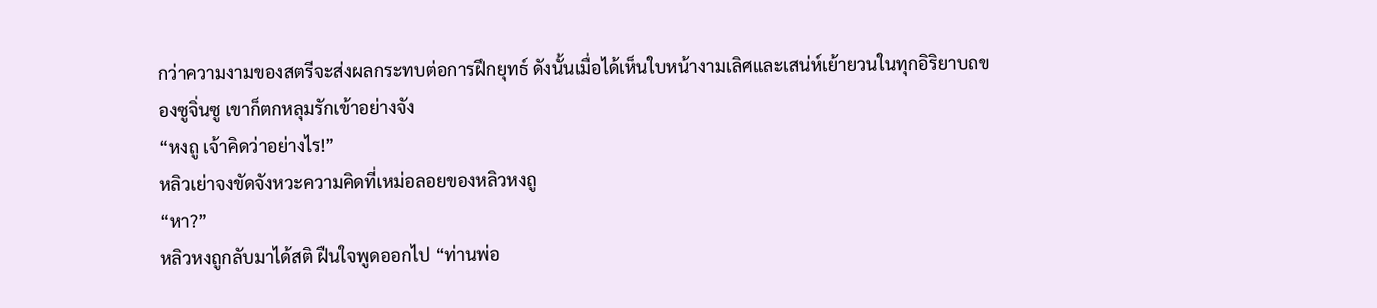กว่าความงามของสตรีจะส่งผลกระทบต่อการฝึกยุทธ์ ดังนั้นเมื่อได้เห็นใบหน้างามเลิศและเสน่ห์เย้ายวนในทุกอิริยาบถของซูจิ่นซู เขาก็ตกหลุมรักเข้าอย่างจัง
“หงถู เจ้าคิดว่าอย่างไร!”
หลิวเย่าจงขัดจังหวะความคิดที่เหม่อลอยของหลิวหงถู
“หา?”
หลิวหงถูกลับมาได้สติ ฝืนใจพูดออกไป “ท่านพ่อ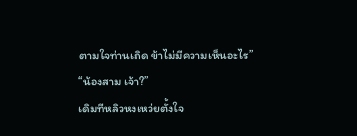ตามใจท่านเถิด ข้าไม่มีความเห็นอะไร”
“น้องสาม เจ้า?”
เดิมทีหลิวหงเหว่ยตั้งใจ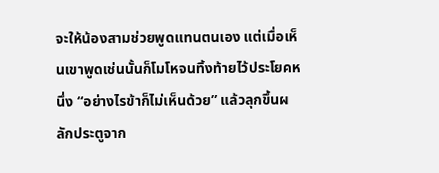จะให้น้องสามช่วยพูดแทนตนเอง แต่เมื่อเห็นเขาพูดเช่นนั้นก็โมโหจนทิ้งท้ายไว้ประโยคหนึ่ง “อย่างไรข้าก็ไม่เห็นด้วย” แล้วลุกขึ้นผลักประตูจาก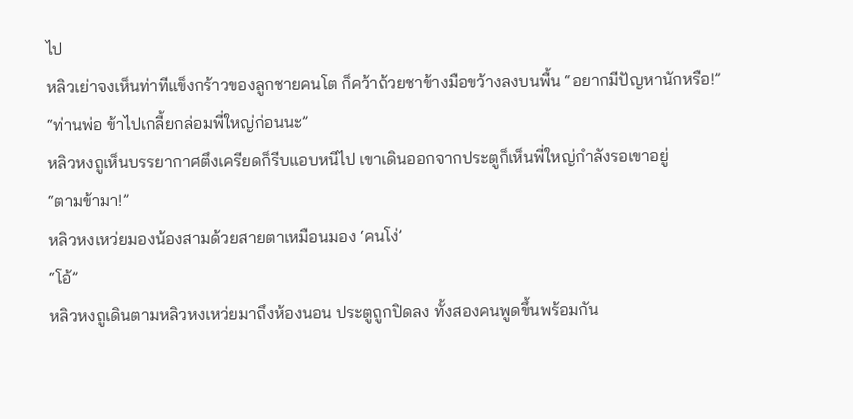ไป
หลิวเย่าจงเห็นท่าทีแข็งกร้าวของลูกชายคนโต ก็คว้าถ้วยชาข้างมือขว้างลงบนพื้น “อยากมีปัญหานักหรือ!”
“ท่านพ่อ ข้าไปเกลี้ยกล่อมพี่ใหญ่ก่อนนะ”
หลิวหงถูเห็นบรรยากาศตึงเครียดก็รีบแอบหนีไป เขาเดินออกจากประตูก็เห็นพี่ใหญ่กำลังรอเขาอยู่
“ตามข้ามา!”
หลิวหงเหว่ยมองน้องสามด้วยสายตาเหมือนมอง ‘คนโง่’
“โอ้”
หลิวหงถูเดินตามหลิวหงเหว่ยมาถึงห้องนอน ประตูถูกปิดลง ทั้งสองคนพูดขึ้นพร้อมกัน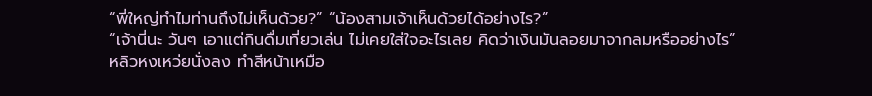“พี่ใหญ่ทำไมท่านถึงไม่เห็นด้วย?” “น้องสามเจ้าเห็นด้วยได้อย่างไร?”
“เจ้านี่นะ วันๆ เอาแต่กินดื่มเที่ยวเล่น ไม่เคยใส่ใจอะไรเลย คิดว่าเงินมันลอยมาจากลมหรืออย่างไร”
หลิวหงเหว่ยนั่งลง ทำสีหน้าเหมือ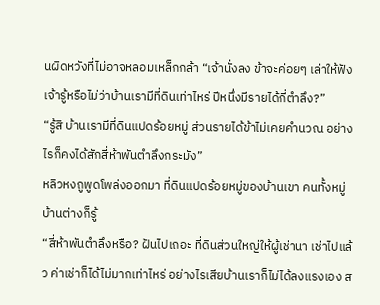นผิดหวังที่ไม่อาจหลอมเหล็กกล้า “เจ้านั่งลง ข้าจะค่อยๆ เล่าให้ฟัง เจ้ารู้หรือไม่ว่าบ้านเรามีที่ดินเท่าไหร่ ปีหนึ่งมีรายได้กี่ตำลึง?”
“รู้สิ บ้านเรามีที่ดินแปดร้อยหมู่ ส่วนรายได้ข้าไม่เคยคำนวณ อย่างไรก็คงได้สักสี่ห้าพันตำลึงกระมัง”
หลิวหงถูพูดโพล่งออกมา ที่ดินแปดร้อยหมู่ของบ้านเขา คนทั้งหมู่บ้านต่างก็รู้
“สี่ห้าพันตำลึงหรือ? ฝันไปเถอะ ที่ดินส่วนใหญ่ให้ผู้เช่านา เช่าไปแล้ว ค่าเช่าก็ได้ไม่มากเท่าไหร่ อย่างไรเสียบ้านเราก็ไม่ได้ลงแรงเอง ส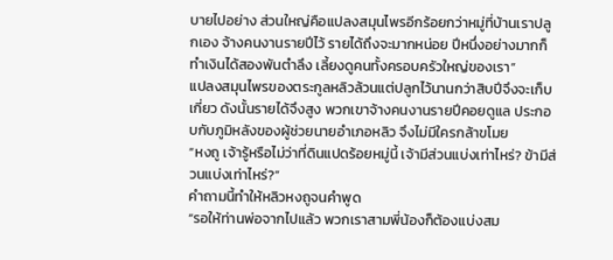บายไปอย่าง ส่วนใหญ่คือแปลงสมุนไพรอีกร้อยกว่าหมู่ที่บ้านเราปลูกเอง จ้างคนงานรายปีไว้ รายได้ถึงจะมากหน่อย ปีหนึ่งอย่างมากก็ทำเงินได้สองพันตำลึง เลี้ยงดูคนทั้งครอบครัวใหญ่ของเรา”
แปลงสมุนไพรของตระกูลหลิวล้วนแต่ปลูกไว้นานกว่าสิบปีจึงจะเก็บเกี่ยว ดังนั้นรายได้จึงสูง พวกเขาจ้างคนงานรายปีคอยดูแล ประกอบกับภูมิหลังของผู้ช่วยนายอำเภอหลิว จึงไม่มีใครกล้าขโมย
“หงถู เจ้ารู้หรือไม่ว่าที่ดินแปดร้อยหมู่นี้ เจ้ามีส่วนแบ่งเท่าไหร่? ข้ามีส่วนแบ่งเท่าไหร่?”
คำถามนี้ทำให้หลิวหงถูจนคำพูด
“รอให้ท่านพ่อจากไปแล้ว พวกเราสามพี่น้องก็ต้องแบ่งสม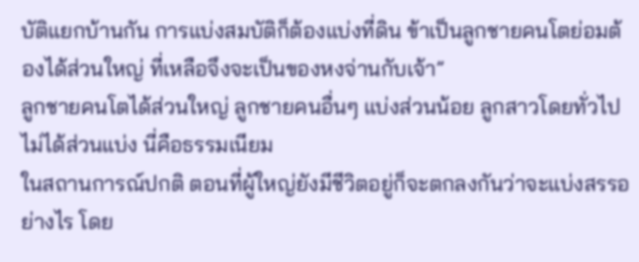บัติแยกบ้านกัน การแบ่งสมบัติก็ต้องแบ่งที่ดิน ข้าเป็นลูกชายคนโตย่อมต้องได้ส่วนใหญ่ ที่เหลือจึงจะเป็นของหงจ่านกับเจ้า”
ลูกชายคนโตได้ส่วนใหญ่ ลูกชายคนอื่นๆ แบ่งส่วนน้อย ลูกสาวโดยทั่วไปไม่ได้ส่วนแบ่ง นี่คือธรรมเนียม
ในสถานการณ์ปกติ ตอนที่ผู้ใหญ่ยังมีชีวิตอยู่ก็จะตกลงกันว่าจะแบ่งสรรอย่างไร โดย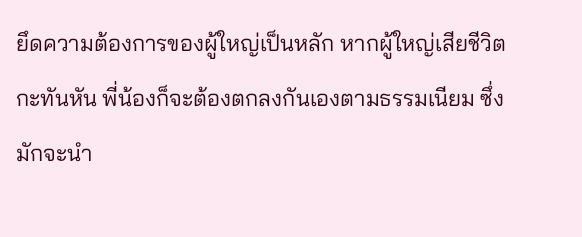ยึดความต้องการของผู้ใหญ่เป็นหลัก หากผู้ใหญ่เสียชีวิตกะทันหัน พี่น้องก็จะต้องตกลงกันเองตามธรรมเนียม ซึ่งมักจะนำ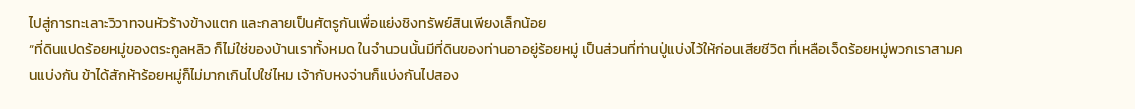ไปสู่การทะเลาะวิวาทจนหัวร้างข้างแตก และกลายเป็นศัตรูกันเพื่อแย่งชิงทรัพย์สินเพียงเล็กน้อย
“ที่ดินแปดร้อยหมู่ของตระกูลหลิว ก็ไม่ใช่ของบ้านเราทั้งหมด ในจำนวนนั้นมีที่ดินของท่านอาอยู่ร้อยหมู่ เป็นส่วนที่ท่านปู่แบ่งไว้ให้ก่อนเสียชีวิต ที่เหลือเจ็ดร้อยหมู่พวกเราสามคนแบ่งกัน ข้าได้สักห้าร้อยหมู่ก็ไม่มากเกินไปใช่ไหม เจ้ากับหงจ่านก็แบ่งกันไปสอง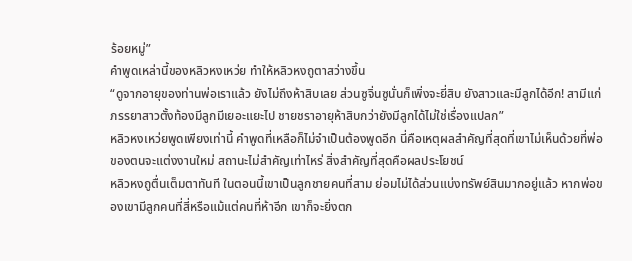ร้อยหมู่”
คำพูดเหล่านี้ของหลิวหงเหว่ย ทำให้หลิวหงถูตาสว่างขึ้น
“ดูจากอายุของท่านพ่อเราแล้ว ยังไม่ถึงห้าสิบเลย ส่วนซูจิ่นซูนั่นก็เพิ่งจะยี่สิบ ยังสาวและมีลูกได้อีก! สามีแก่ภรรยาสาวตั้งท้องมีลูกมีเยอะแยะไป ชายชราอายุห้าสิบกว่ายังมีลูกได้ไม่ใช่เรื่องแปลก”
หลิวหงเหว่ยพูดเพียงเท่านี้ คำพูดที่เหลือก็ไม่จำเป็นต้องพูดอีก นี่คือเหตุผลสำคัญที่สุดที่เขาไม่เห็นด้วยที่พ่อของตนจะแต่งงานใหม่ สถานะไม่สำคัญเท่าไหร่ สิ่งสำคัญที่สุดคือผลประโยชน์
หลิวหงถูตื่นเต็มตาทันที ในตอนนี้เขาเป็นลูกชายคนที่สาม ย่อมไม่ได้ส่วนแบ่งทรัพย์สินมากอยู่แล้ว หากพ่อของเขามีลูกคนที่สี่หรือแม้แต่คนที่ห้าอีก เขาก็จะยิ่งตก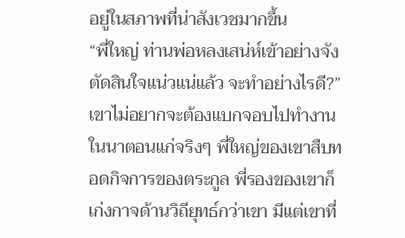อยู่ในสภาพที่น่าสังเวชมากขึ้น
“พี่ใหญ่ ท่านพ่อหลงเสน่ห์เข้าอย่างจัง ตัดสินใจแน่วแน่แล้ว จะทำอย่างไรดี?”
เขาไม่อยากจะต้องแบกจอบไปทำงานในนาตอนแก่จริงๆ พี่ใหญ่ของเขาสืบทอดกิจการของตระกูล พี่รองของเขาก็เก่งกาจด้านวิถียุทธ์กว่าเขา มีแต่เขาที่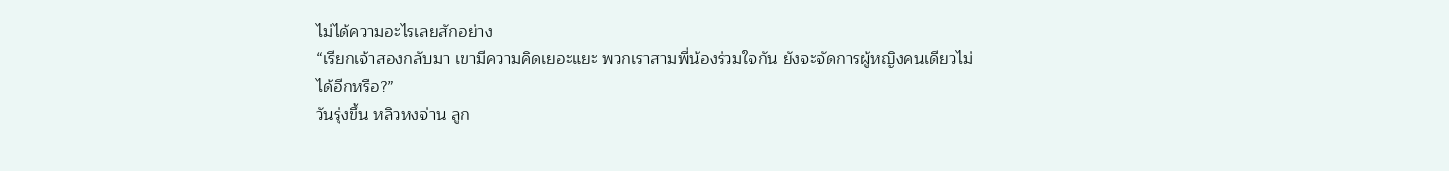ไม่ได้ความอะไรเลยสักอย่าง
“เรียกเจ้าสองกลับมา เขามีความคิดเยอะแยะ พวกเราสามพี่น้องร่วมใจกัน ยังจะจัดการผู้หญิงคนเดียวไม่ได้อีกหรือ?”
วันรุ่งขึ้น หลิวหงจ่าน ลูก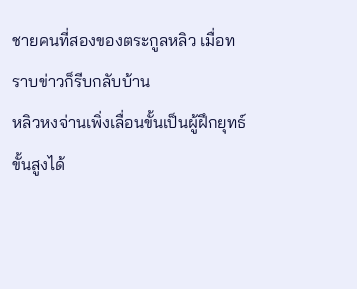ชายคนที่สองของตระกูลหลิว เมื่อทราบข่าวก็รีบกลับบ้าน
หลิวหงจ่านเพิ่งเลื่อนขั้นเป็นผู้ฝึกยุทธ์ขั้นสูงได้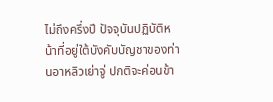ไม่ถึงครึ่งปี ปัจจุบันปฏิบัติหน้าที่อยู่ใต้บังคับบัญชาของท่านอาหลิวเย่าจู่ ปกติจะค่อนข้า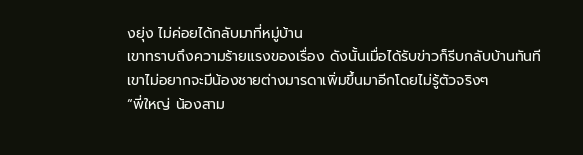งยุ่ง ไม่ค่อยได้กลับมาที่หมู่บ้าน
เขาทราบถึงความร้ายแรงของเรื่อง ดังนั้นเมื่อได้รับข่าวก็รีบกลับบ้านทันที เขาไม่อยากจะมีน้องชายต่างมารดาเพิ่มขึ้นมาอีกโดยไม่รู้ตัวจริงๆ
“พี่ใหญ่ น้องสาม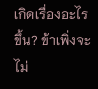เกิดเรื่องอะไรขึ้น? ข้าเพิ่งจะไม่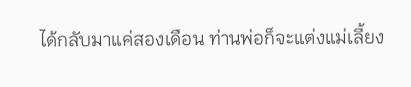ได้กลับมาแค่สองเดือน ท่านพ่อก็จะแต่งแม่เลี้ยง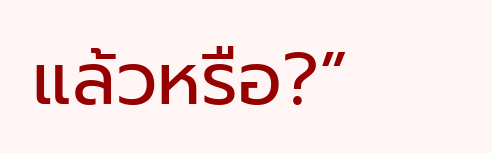แล้วหรือ?”